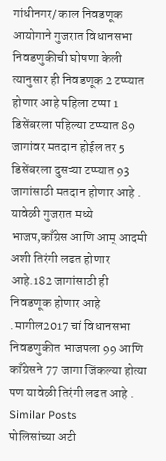गांधीनगर/ काल निवडणूक आयोगाने गुजरात विधानसभा निवडणुकीची घोषणा केली त्यानुसार ही निवडणूक 2 टप्प्यात होणार आहे पहिला टप्पा 1 डिसेंबरला पहिल्या टप्प्यात 89 जागांवर मतदान होईल तर 5 डिसेंबरला दुसऱ्या टप्प्यात 93 जागांसाठी मतदान होणार आहे . यावेळी गुजरात मध्ये भाजप,काँग्रेस आणि आम् आदमी अशी तिरंगी लढत होणार आहे.182 जागांसाठी ही निवडणूक होणार आहे .मागील2017 चां विधानसभा निवडणुकीत भाजपला 99 आणि काँग्रेसने 77 जागा जिंकल्या होत्या पण यावेळी तिरंगी लढत आहे .
Similar Posts
पोलिसांच्या अटी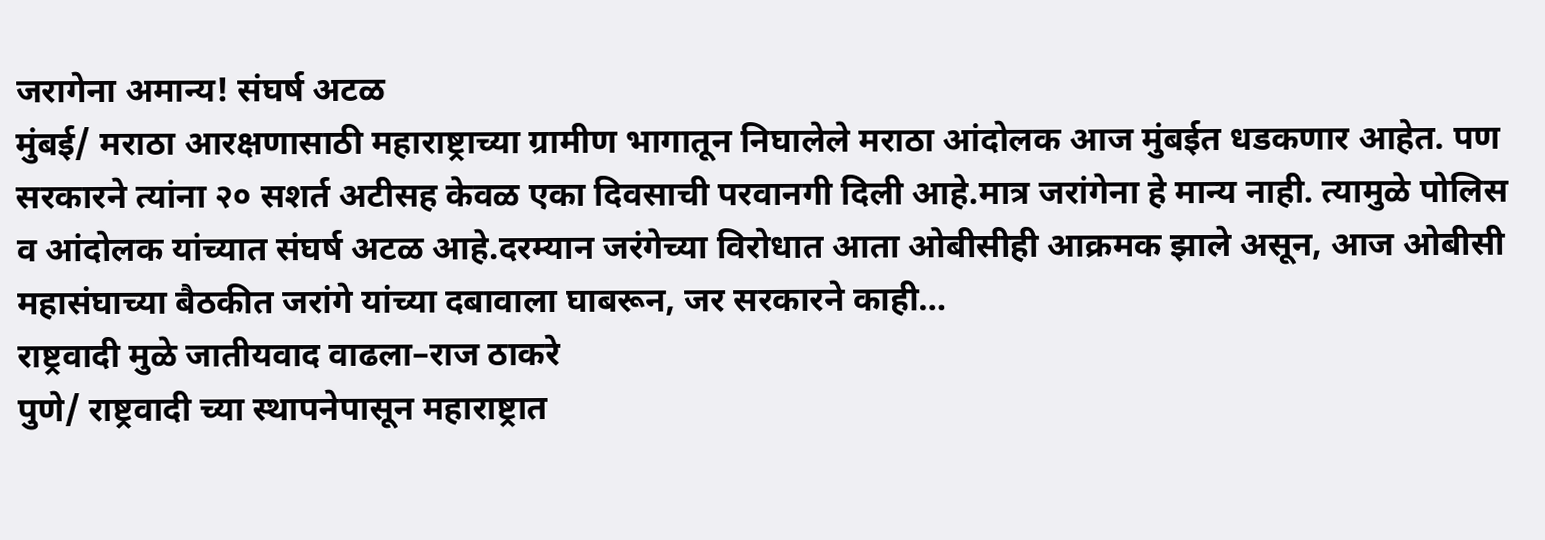जरागेना अमान्य! संघर्ष अटळ
मुंबई/ मराठा आरक्षणासाठी महाराष्ट्राच्या ग्रामीण भागातून निघालेले मराठा आंदोलक आज मुंबईत धडकणार आहेत. पण सरकारने त्यांना २० सशर्त अटीसह केवळ एका दिवसाची परवानगी दिली आहे.मात्र जरांगेना हे मान्य नाही. त्यामुळे पोलिस व आंदोलक यांच्यात संघर्ष अटळ आहे.दरम्यान जरंगेच्या विरोधात आता ओबीसीही आक्रमक झाले असून, आज ओबीसी महासंघाच्या बैठकीत जरांगे यांच्या दबावाला घाबरून, जर सरकारने काही…
राष्ट्रवादी मुळे जातीयवाद वाढला–राज ठाकरे
पुणे/ राष्ट्रवादी च्या स्थापनेपासून महाराष्ट्रात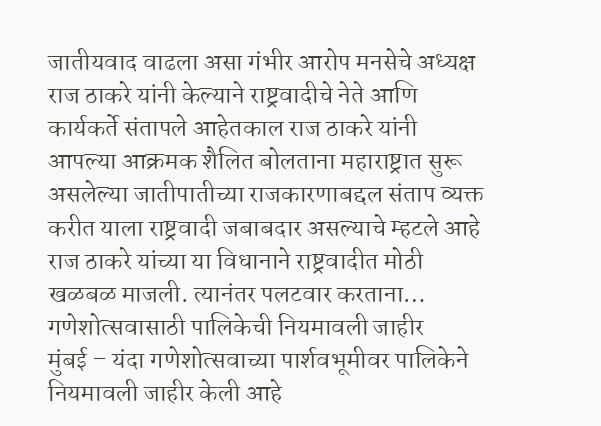जातीयवाद वाढला असा गंभीर आरोप मनसेचे अध्यक्ष राज ठाकरे यांनी केल्याने राष्ट्रवादीचे नेते आणि कार्यकर्ते संतापले आहेतकाल राज ठाकरे यांनी आपल्या आक्रमक शैलित बोलताना महाराष्ट्रात सुरू असलेल्या जातीपातीच्या राजकारणाबद्दल संताप व्यक्त करीत याला राष्ट्रवादी जबाबदार असल्याचे म्हटले आहे राज ठाकरे यांच्या या विधानाने राष्ट्रवादीत मोठी खळबळ माजली. त्यानंतर पलटवार करताना…
गणेशोत्सवासाठी पालिकेची नियमावली जाहीर
मुंबई – यंदा गणेशोत्सवाच्या पार्शवभूमीवर पालिकेने नियमावली जाहीर केली आहे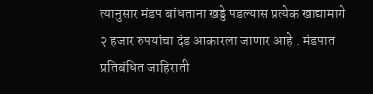त्यानुसार मंडप बांधताना खड्डे पडल्यास प्रत्येक खाद्यामागे २ हजार रुपयांचा दंड आकारला जाणार आहे . मंडपात प्रतिबंधित जाहिराती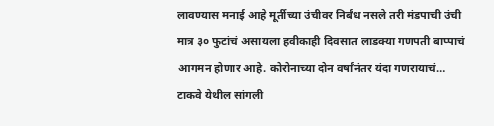लावण्यास मनाई आहे मूर्तीच्या उंचीवर निर्बंध नसले तरी मंडपाची उंची मात्र ३० फुटांचं असायला हवीकाही दिवसात लाडक्या गणपती बाप्पाचं आगमन होणार आहे. कोरोनाच्या दोन वर्षांनंतर यंदा गणरायाचं…
टाकवे येथील सांगली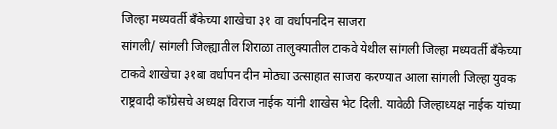जिल्हा मध्यवर्ती बँकेच्या शाखेचा ३१ वा वर्धापनदिन साजरा
सांगली/ सांगली जिल्ह्यातील शिराळा तालुक्यातील टाकवे येथील सांगली जिल्हा मध्यवर्ती बँकेच्या टाकवे शाखेचा ३१बा वर्धापन दीन मोठ्या उत्साहात साजरा करण्यात आला सांगली जिल्हा युवक राष्ट्रवादी काँग्रेसचे अध्यक्ष विराज नाईक यांनी शाखेस भेट दिली. यावेळी जिल्हाध्यक्ष नाईक यांच्या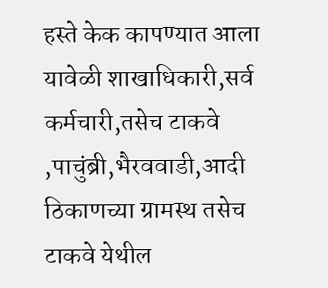हस्ते केक कापण्यात आला यावेळी शाखाधिकारी,सर्व कर्मचारी,तसेच टाकवे ,पाचुंब्री,भैरववाडी,आदी ठिकाणच्या ग्रामस्थ तसेच टाकवे येथील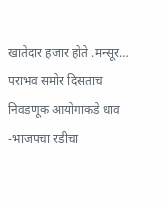खातेदार हजार होते .मन्सूर…
पराभव समोर दिसताच निवडणूक आयोगाकडे धाव -भाजपचा रडीचा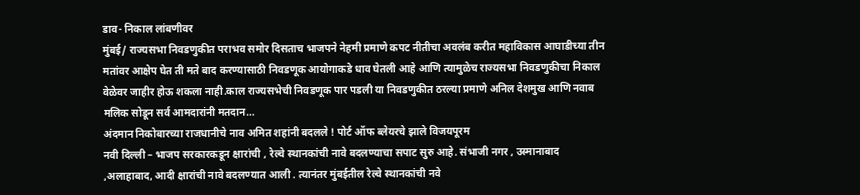डाव- निकाल लांबणीवर
मुंबई/ राज्यसभा निवडणुकीत पराभव समोर दिसताच भाजपने नेहमी प्रमाणे कपट नीतीचा अवलंब करीत महाविकास आघाडीच्या तीन मतांवर आक्षेप घेत ती मते बाद करण्यासाठी निवडणूक आयोगाकडे धाव घेतली आहे आणि त्यामुळेच राज्यसभा निवडणुकीचा निकाल वेळेवर जाहीर होऊ शकला नाही.काल राज्यसभेची निवडणूक पार पडली या निवडणुकीत ठरल्या प्रमाणे अनिल देशमुख आणि नवाब मलिक सोडून सर्व आमदारांनी मतदान…
अंदमान निकोबारच्या राजधानीचे नाव अमित शहांनी बदलले ! पोर्ट ऑफ ब्लेयरचे झाले विजयपूरम
नवी दिल्ली – भाजप सरकारकडून क्षारांची , रेल्वे स्थानकांची नावे बदलण्याचा सपाट सुरु आहे. संभाजी नगर , उस्मानाबाद ,अलाहाबाद, आदी क्षारांची नावे बदलण्यात आली . त्यानंतर मुंबईतील रेल्वे स्थानकांची नवे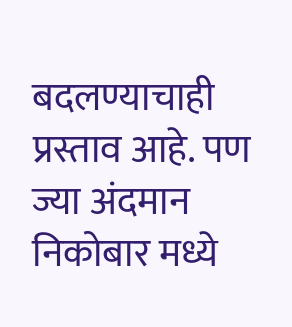बदलण्याचाही प्रस्ताव आहे. पण ज्या अंदमान निकोबार मध्ये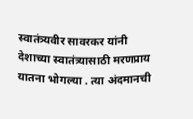स्वातंत्र्यवीर सावरकर यांनी देशाच्या स्वातंत्र्यासाठी मरणप्राय यातना भोगल्या . त्या अंदमानची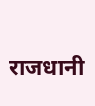राजधानी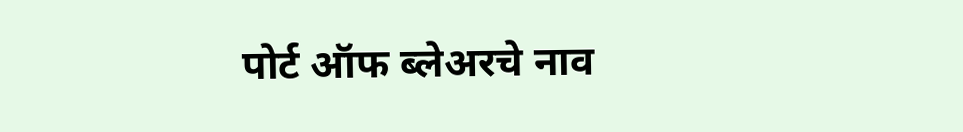पोर्ट ऑफ ब्लेअरचे नाव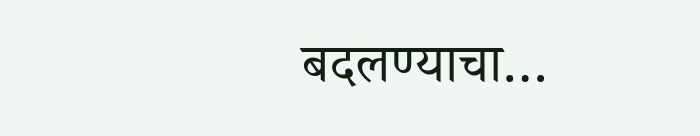बदलण्याचा…